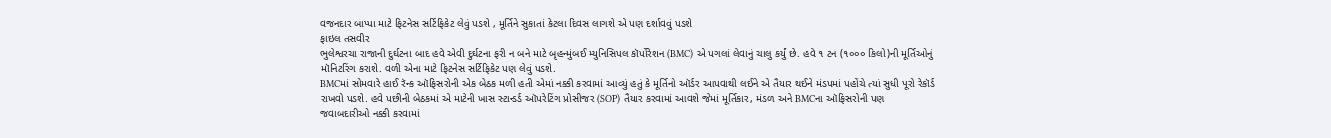વજનદાર બાપ્પા માટે ફિટનેસ સર્ટિફિકેટ લેવું પડશે , મૂર્તિને સુકાતાં કેટલા દિવસ લાગશે એ પણ દર્શાવવું પડશે
ફાઇલ તસવીર
ભુલેશ્વરચા રાજાની દુર્ઘટના બાદ હવે એવી દુર્ઘટના ફરી ન બને માટે બૃહન્મુંબઈ મ્યુનિસિપલ કૉર્પોરેશન (BMC) એ પગલાં લેવાનું ચાલુ કર્યું છે. હવે ૧ ટન (૧૦૦૦ કિલો)ની મૂર્તિઓનું મૉનિટરિંગ કરાશે. વળી એના માટે ફિટનેસ સર્ટિફિકેટ પણ લેવું પડશે.
BMCમાં સોમવારે હાઈ રૅન્ક ઑફિસરોની એક બેઠક મળી હતી એમાં નક્કી કરવામાં આવ્યું હતું કે મૂર્તિનો ઑર્ડર આપવાથી લઈને એ તૈયાર થઈને મંડપમાં પહોંચે ત્યાં સુધી પૂરો રેકૉર્ડ રાખવો પડશે. હવે પછીની બેઠકમાં એ માટેની ખાસ સ્ટાન્ડર્ડ ઑપરેટિંગ પ્રોસીજર (SOP) તૈયાર કરવામાં આવશે જેમાં મૂર્તિકાર, મંડળ અને BMCના ઑફિસરોની પણ જવાબદારીઓ નક્કી કરવામાં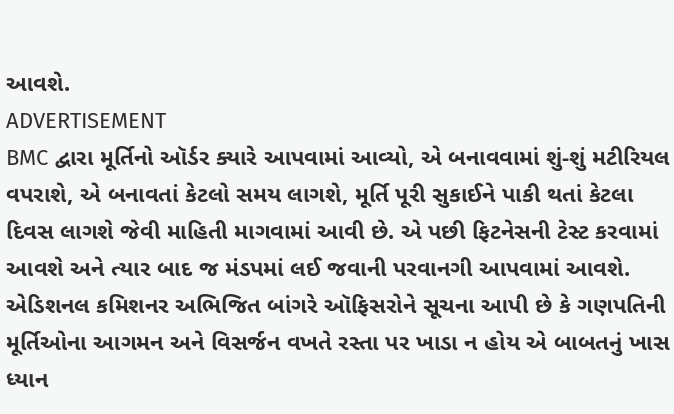આવશે.
ADVERTISEMENT
BMC દ્વારા મૂર્તિનો ઑર્ડર ક્યારે આપવામાં આવ્યો, એ બનાવવામાં શું-શું મટીરિયલ વપરાશે, એ બનાવતાં કેટલો સમય લાગશે, મૂર્તિ પૂરી સુકાઈને પાકી થતાં કેટલા દિવસ લાગશે જેવી માહિતી માગવામાં આવી છે. એ પછી ફિટનેસની ટેસ્ટ કરવામાં આવશે અને ત્યાર બાદ જ મંડપમાં લઈ જવાની પરવાનગી આપવામાં આવશે.
એડિશનલ કમિશનર અભિજિત બાંગરે ઑફિસરોને સૂચના આપી છે કે ગણપતિની મૂર્તિઓના આગમન અને વિસર્જન વખતે રસ્તા પર ખાડા ન હોય એ બાબતનું ખાસ ધ્યાન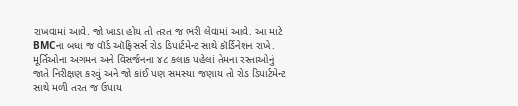રાખવામાં આવે. જો ખાડા હોય તો તરત જ ભરી લેવામાં આવે. આ માટે BMCના બધા જ વૉર્ડ ઑફિસર્સ રોડ ડિપાર્ટમેન્ટ સાથે કૉર્ડિનેશન રાખે. મૂર્તિઓના અગમન અને વિસર્જનના ૪૮ કલાક પહેલાં તેમના રસ્તાઓનું જાતે નિરીક્ષણ કરવું અને જો કાંઈ પણ સમસ્યા જણાય તો રોડ ડિપાર્ટમેન્ટ સાથે મળી તરત જ ઉપાય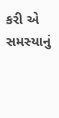કરી એ સમસ્યાનું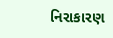નિરાકારણ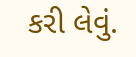કરી લેવું.